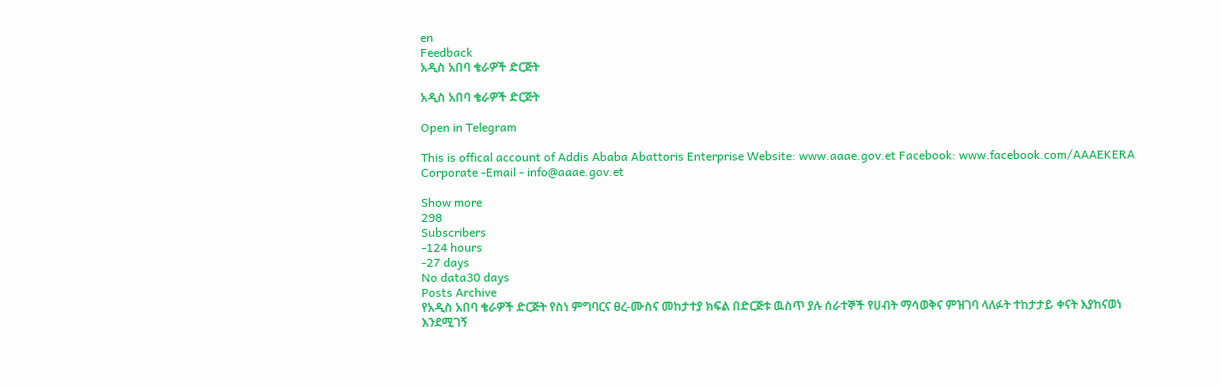en
Feedback
አዲስ አበባ ቄራዎች ድርጅት

አዲስ አበባ ቄራዎች ድርጅት

Open in Telegram

This is offical account of Addis Ababa Abattoris Enterprise Website: www.aaae.gov.et Facebook: www.facebook.com/AAAEKERA Corporate -Email - info@aaae.gov.et

Show more
298
Subscribers
-124 hours
-27 days
No data30 days
Posts Archive
የአዲስ አበባ ቄራዎች ድርጅት የስነ ምግባርና ፀረ-ሙስና መከታተያ ክፍል በድርጅቱ ዉስጥ ያሉ ሰራተኞች የሀብት ማሳወቅና ምዝገባ ላለፉት ተከታታይ ቀናት እያከናወነ እንደሚገኝ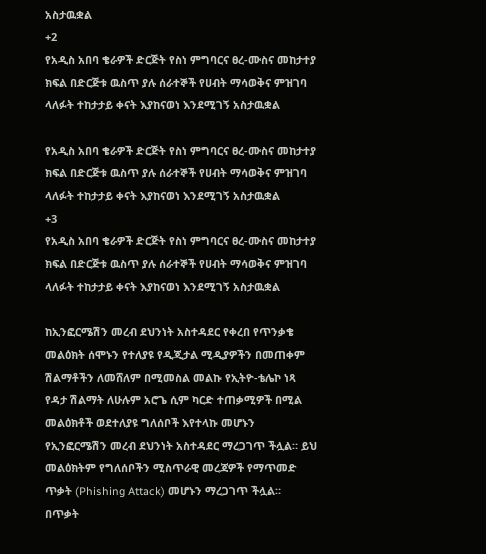አስታዉቋል
+2
የአዲስ አበባ ቄራዎች ድርጅት የስነ ምግባርና ፀረ-ሙስና መከታተያ ክፍል በድርጅቱ ዉስጥ ያሉ ሰራተኞች የሀብት ማሳወቅና ምዝገባ ላለፉት ተከታታይ ቀናት እያከናወነ እንደሚገኝ አስታዉቋል

የአዲስ አበባ ቄራዎች ድርጅት የስነ ምግባርና ፀረ-ሙስና መከታተያ ክፍል በድርጅቱ ዉስጥ ያሉ ሰራተኞች የሀብት ማሳወቅና ምዝገባ ላለፉት ተከታታይ ቀናት እያከናወነ እንደሚገኝ አስታዉቋል
+3
የአዲስ አበባ ቄራዎች ድርጅት የስነ ምግባርና ፀረ-ሙስና መከታተያ ክፍል በድርጅቱ ዉስጥ ያሉ ሰራተኞች የሀብት ማሳወቅና ምዝገባ ላለፉት ተከታታይ ቀናት እያከናወነ እንደሚገኝ አስታዉቋል

ከኢንፎርሜሽን መረብ ደህንነት አስተዳደር የቀረበ የጥንቃቄ መልዕክት ሰሞኑን የተለያዩ የዲጂታል ሚዲያዎችን በመጠቀም ሽልማቶችን ለመሸለም በሚመስል መልኩ የኢትዮ-ቴሌኮ ነጻ የዳታ ሽልማት ለሁሉም አሮጌ ሲም ካርድ ተጠቃሚዎች በሚል መልዕክቶች ወደተለያዩ ግለሰቦች እየተላኩ መሆኑን የኢንፎርሜሽን መረብ ደህንነት አስተዳደር ማረጋገጥ ችሏል። ይህ መልዕክትም የግለሰቦችን ሚስጥራዊ መረጃዎች የማጥመድ ጥቃት (Phishing Attack) መሆኑን ማረጋገጥ ችሏል። በጥቃት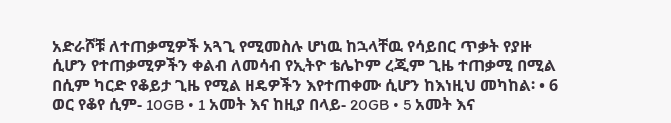አድራሾቹ ለተጠቃሚዎች አጓጊ የሚመስሉ ሆነዉ ከኋላቸዉ የሳይበር ጥቃት የያዙ ሲሆን የተጠቃሚዎችን ቀልብ ለመሳብ የኢትዮ ቴሌኮም ረጂም ጊዜ ተጠቃሚ በሚል በሲም ካርድ የቆይታ ጊዜ የሚል ዘዴዎችን እየተጠቀሙ ሲሆን ከእነዚህ መካከል፡ • 6 ወር የቆየ ሲም- 10GB • 1 አመት እና ከዚያ በላይ- 20GB • 5 አመት እና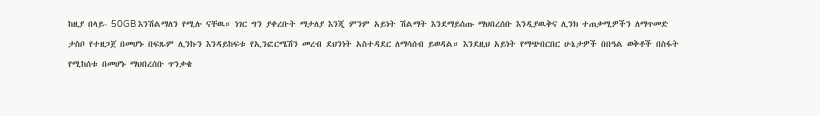ከዚያ በላይ- 50GB እንሽልማለን የሚሉ ናቸዉ። ነገር ግን ያቀረቡት ማታለያ እንጂ ምንም አይነት ሽልማት እንደማይሰጡ ማህበረሰቡ እንዲያዉቅና ሊንክ ተጠቃሚዎችን ለማጥመድ ታስቦ የተዘጋጀ በመሆኑ በፍጹም ሊንኩን እንዳይከፍቱ የኢንፎርሜሽን መረብ ደህንነት አስተዳደር ለማሳሰብ ይወዳል። እንደዚህ አይነት የማጭበርበር ሁኔታዎች በበዓል ወቅቶች በስፋት የሚከሰቱ በመሆኑ ማህበረሰቡ ጥንቃቄ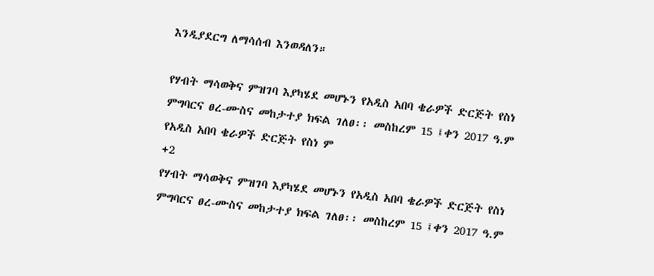እንዲያደርግ ለማሳሰብ እንወዳለን።

የሃብት ማሳወቅና ምዝገባ እያካሄደ መሆኑን የአዲስ አበባ ቄራዎች ድርጅት የስነ ምግባርና ፀረ-ሙስና መከታተያ ክፍል ገለፀ፡፡ መስከረም 15 ፤ቀን 2017 ዓ.ም የአዲስ አበባ ቄራዎች ድርጅት የስነ ም
+2
የሃብት ማሳወቅና ምዝገባ እያካሄደ መሆኑን የአዲስ አበባ ቄራዎች ድርጅት የስነ ምግባርና ፀረ-ሙስና መከታተያ ክፍል ገለፀ፡፡ መስከረም 15 ፤ቀን 2017 ዓ.ም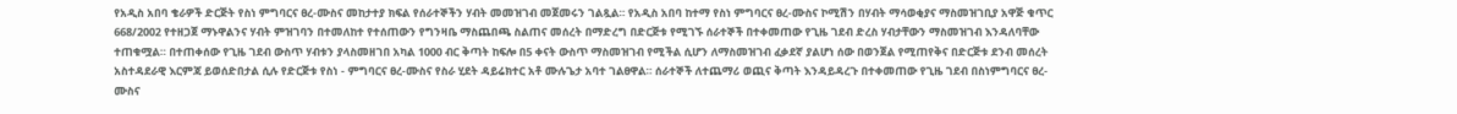የአዲስ አበባ ቄራዎች ድርጅት የስነ ምግባርና ፀረ-ሙስና መከታተያ ክፍል የሰራተኞችን ሃብት መመዝገብ መጀመሩን ገልጿል። የአዲስ አበባ ከተማ የስነ ምግባርና ፀረ-ሙስና ኮሚሽን በሃብት ማሳወቂያና ማስመዝገቢያ አዋጅ ቁጥር 668/2002 የተዘጋጀ ማኑዋልንና ሃብት ምዝገባን በተመለከተ የተሰጠውን የግንዛቤ ማስጨበጫ ስልጠና መሰረት በማድረግ በድርጅቱ የሚገኙ ሰራተኞች በተቀመጠው የጊዜ ገደብ ድረስ ሃብታቸውን ማስመዝገብ እንዳለባቸው ተጠቁሟል። በተጠቀሰው የጊዜ ገደብ ውስጥ ሃብቱን ያላስመዘገበ አካል 1000 ብር ቅጣት ከፍሎ በ5 ቀናት ውስጥ ማስመዝገብ የሚችል ሲሆን ለማስመዝገብ ፈቃደኛ ያልሆነ ሰው በወንጀል የሚጠየቅና በድርጅቱ ደንብ መሰረት አስተዳደራዊ እርምጃ ይወሰድበታል ሲሉ የድርጅቱ የስነ - ምግባርና ፀረ-ሙስና የስራ ሂደት ዳይሬክተር አቶ ሙሉጌታ አባተ ገልፀዋል። ሰራተኞች ለተጨማሪ ወጪና ቅጣት እንዳይዳረጉ በተቀመጠው የጊዜ ገደብ በስነምግባርና ፀረ-ሙስና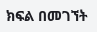ክፍል በመገኘት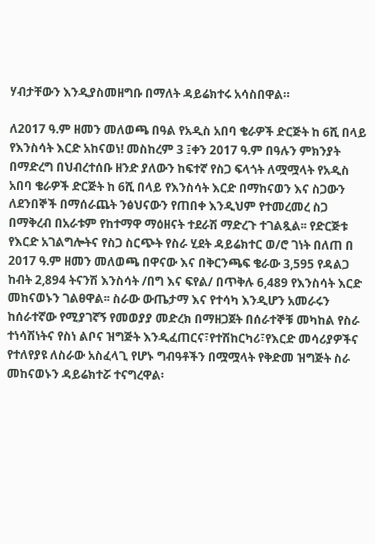ሃብታቸውን እንዲያስመዘግቡ በማለት ዳይሬክተሩ አሳስበዋል።

ለ2017 ዓ.ም ዘመን መለወጫ በዓል የአዲስ አበባ ቄራዎች ድርጅት ከ 6ሺ በላይ የእንስሳት እርድ አከናወነ! መስከረም 3 ፤ቀን 2017 ዓ.ም በዓሉን ምክንያት በማድረግ በህብረተሰቡ ዘንድ ያለውን ከፍተኛ የስጋ ፍላጎት ለሟሟላት የአዲስ አበባ ቄራዎች ድርጅት ከ 6ሺ በላይ የእንስሳት እርድ በማከናወን እና ስጋውን ለደንበኞች በማሰራጨት ንፅህናውን የጠበቀ እንዲህም የተመረመረ ስጋ በማቅረብ በአራቱም የከተማዋ ማዕዘናት ተደራሽ ማድረጉ ተገልጿል፡፡ የድርጅቱ የእርድ አገልግሎትና የስጋ ስርጭት የስራ ሂደት ዳይሬክተር ወ/ሮ ገነት በለጠ በ 2017 ዓ.ም ዘመን መለወጫ በዋናው እና በቅርንጫፍ ቄራው 3,595 የዳልጋ ከብት 2,894 ትናንሽ እንስሳት /በግ እና ፍየል/ በጥቅሉ 6,489 የእንስሳት እርድ መከናወኑን ገልፀዋል፡፡ ስራው ውጤታማ እና የተሳካ እንዲሆን አመራሩን ከሰራተኛው የሚያገኛኝ የመወያያ መድረክ በማዘጋጀት በሰራተኞቹ መካከል የስራ ተነሳሽነትና የስነ ልቦና ዝግጅት እንዲፈጠርና፣የተሽከርካሪ፣የእርድ መሳሪያዎችና የተለየያዩ ለስራው አስፈላጊ የሆኑ ግብዓቶችን በሟሟላት የቅድመ ዝግጅት ስራ መከናወኑን ዳይሬክተሯ ተናግረዋል፡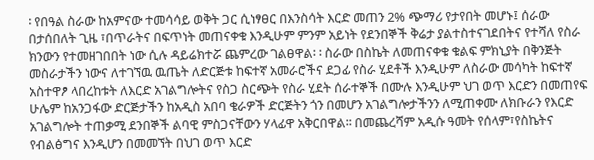፡ የበዓል ስራው ከአምናው ተመሳሳይ ወቅት ጋር ሲነፃፀር በእንስሳት እርድ መጠን 2% ጭማሪ የታየበት መሆኑ፤ ሰራው በታሰበለት ጊዜ ፣በጥራትና በፍጥነት መጠናቀቁ እንዲሁም ምንም አይነት የደንበኞች ቅሬታ ያልተስተናገደበትና የተሻለ የስራ ክንውን የተመዘገበበት ነው ሲሉ ዳይሬክተሯ ጨምረው ገልፀዋል፡ ፡ ስራው በስኬት ለመጠናቀቁ ቁልፍ ምክኒያት በቅንጅት መስራታችን ነውና ለተገኘዉ ዉጤት ለድርጅቱ ከፍተኛ አመራሮችና ደጋፊ የስራ ሂደቶች እንዲሁም ለስራው መሳካት ከፍተኛ አስተዋፆ ላበረከቱት ለእርድ አገልግሎትና የስጋ ስርጭት የስራ ሂደት ሰራተኞች በሙሉ እንዲሁም ህገ ወጥ እርድን በመጠየፍ ሁሌም ከአንጋፋው ድርጅታችን ከአዲስ አበባ ቄራዎች ድርጅትን ጎን በመሆን አገልግሎታችንን ለሚጠቀሙ ለክቡራን የእርድ አገልግሎት ተጠቃሚ ደንበኞች ልባዊ ምስጋናቸውን ሃላፊዋ አቅርበዋል፡፡ በመጨረሻም አዲሱ ዓመት የሰላም፣የስኬትና የብልፅግና እንዲሆን በመመኘት በህገ ወጥ እርድ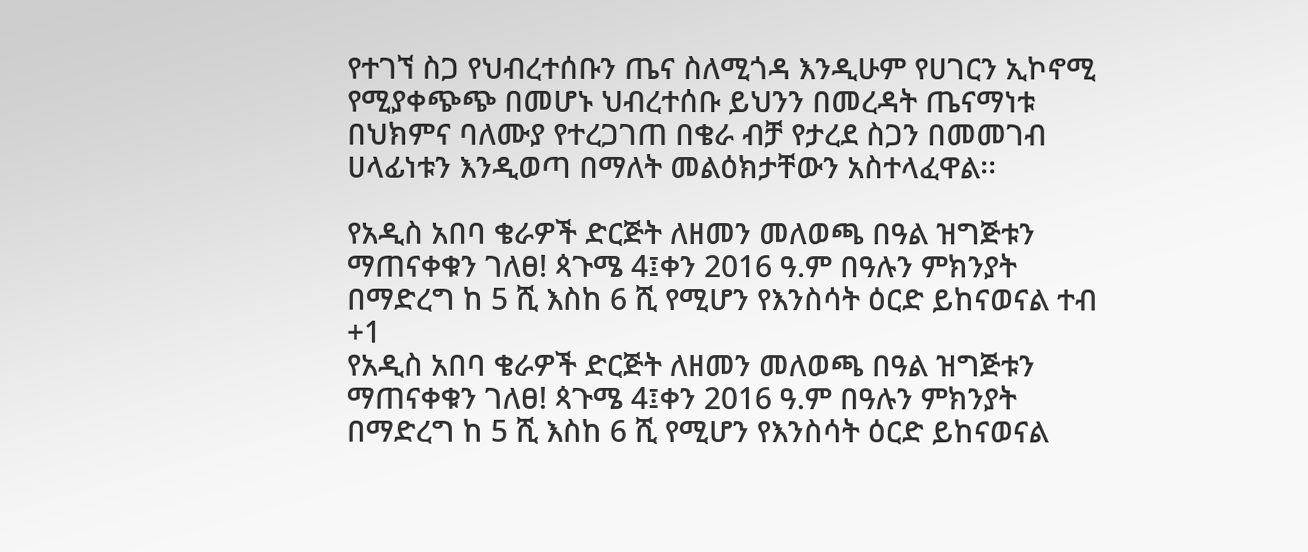የተገኘ ስጋ የህብረተሰቡን ጤና ስለሚጎዳ እንዲሁም የሀገርን ኢኮኖሚ የሚያቀጭጭ በመሆኑ ህብረተሰቡ ይህንን በመረዳት ጤናማነቱ በህክምና ባለሙያ የተረጋገጠ በቄራ ብቻ የታረደ ስጋን በመመገብ ሀላፊነቱን እንዲወጣ በማለት መልዕክታቸውን አስተላፈዋል፡፡

የአዲስ አበባ ቄራዎች ድርጅት ለዘመን መለወጫ በዓል ዝግጅቱን ማጠናቀቁን ገለፀ! ጳጉሜ 4፤ቀን 2016 ዓ.ም በዓሉን ምክንያት በማድረግ ከ 5 ሺ እስከ 6 ሺ የሚሆን የእንስሳት ዕርድ ይከናወናል ተብ
+1
የአዲስ አበባ ቄራዎች ድርጅት ለዘመን መለወጫ በዓል ዝግጅቱን ማጠናቀቁን ገለፀ! ጳጉሜ 4፤ቀን 2016 ዓ.ም በዓሉን ምክንያት በማድረግ ከ 5 ሺ እስከ 6 ሺ የሚሆን የእንስሳት ዕርድ ይከናወናል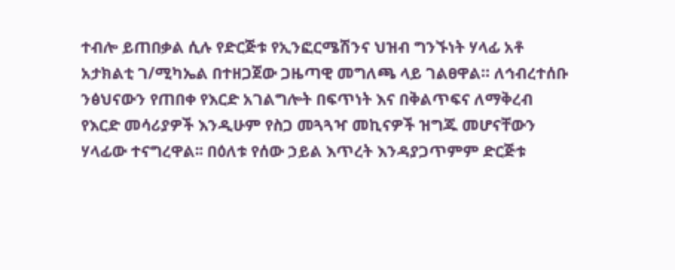ተብሎ ይጠበቃል ሲሉ የድርጅቱ የኢንፎርሜሽንና ህዝብ ግንኙነት ሃላፊ አቶ አታክልቲ ገ/ሚካኤል በተዘጋጀው ጋዜጣዊ መግለጫ ላይ ገልፀዋል። ለኅብረተሰቡ ንፅህናውን የጠበቀ የእርድ አገልግሎት በፍጥነት እና በቅልጥፍና ለማቅረብ የእርድ መሳሪያዎች እንዲሁም የስጋ መጓጓዣ መኪናዎች ዝግጁ መሆናቸውን ሃላፊው ተናግረዋል፡፡ በዕለቱ የሰው ኃይል እጥረት እንዳያጋጥምም ድርጅቱ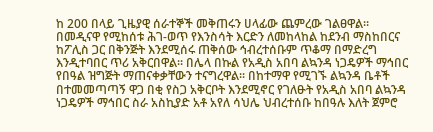ከ 200 በላይ ጊዜያዊ ሰራተኞች መቅጠሩን ሀላፊው ጨምረው ገልፀዋል። በመዲናዋ የሚከሰቱ ሕገ-ወጥ የእንስሳት እርድን ለመከላከል ከደንብ ማስከበርና ከፖሊስ ጋር በቅንጅት እንደሚሰሩ ጠቅሰው ኅብረተሰቡም ጥቆማ በማድረግ እንዲተባበር ጥሪ አቅርበዋል። በሌላ በኩል የአዲስ አበባ ልኳንዳ ነጋዴዎች ማኅበር የበዓል ዝግጅት ማጠናቀቃቸውን ተናግረዋል፡፡ በከተማዋ የሚገኙ ልኳንዳ ቤቶች በተመመጣጣኝ ዋጋ በቂ የስጋ አቅርቦት እንደሚኖር የገለፁት የአዲስ አበባ ልኳንዳ ነጋዴዎች ማኅበር ስራ አስኪያድ አቶ አየለ ሳህሌ ህብረተሰቡ ከበዓሉ እለት ጀምሮ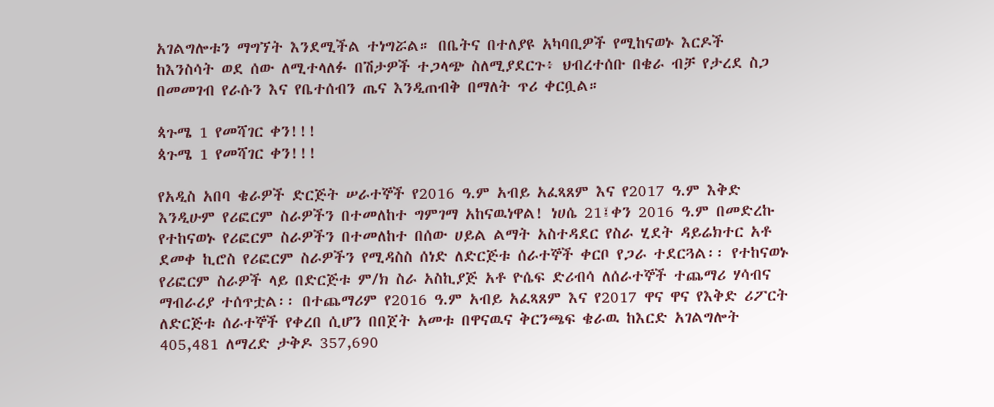አገልግሎቱን ማግኘት እንደሚችል ተነግሯል። በቤትና በተለያዩ አካባቢዎች የሚከናወኑ እርዶች ከእንስሳት ወደ ሰው ለሚተላለፉ በሽታዎች ተጋላጭ ስለሚያደርጉ፥ ህብረተሰቡ በቄራ ብቻ የታረደ ስጋ በመመገብ የራሱን እና የቤተሰብን ጤና እንዲጠብቅ በማለት ጥሪ ቀርቧል።

ጳጉሜ 1 የመሻገር ቀን!!!
ጳጉሜ 1 የመሻገር ቀን!!!

የአዲስ አበባ ቄራዎች ድርጅት ሠራተኞች የ2016 ዓ.ም አብይ አፈጻጸም እና የ2017 ዓ.ም እቅድ እንዲሁም የሪፎርም ስራዎችን በተመለከተ ግምገማ አከናዉነዋል! ነሀሴ 21፤ቀን 2016 ዓ.ም በመድረኩ የተከናወኑ የሪፎርም ስራዎችን በተመለከተ በሰው ሀይል ልማት አስተዳደር የስራ ሂደት ዳይሬክተር አቶ ደመቀ ኪሮስ የሪፎርም ስራዎችን የሚዳስስ ሰነድ ለድርጅቱ ሰራተኞች ቀርቦ የጋራ ተደርጓል፡፡ የተከናወኑ የሪፎርም ስራዎች ላይ በድርጅቱ ም/ክ ስራ አስኪያጅ አቶ ዮሴፍ ድሪብሳ ለሰራተኞች ተጨማሪ ሃሳብና ማብራሪያ ተሰጥቷል፡፡ በተጨማሪም የ2016 ዓ.ም አብይ አፈጻጸም እና የ2017 ዋና ዋና የእቅድ ሪፖርት ለድርጅቱ ሰራተኞች የቀረበ ሲሆን በበጀት አመቱ በዋናዉና ቅርንጫፍ ቄራዉ ከእርድ አገልግሎት 405,481 ለማረድ ታቅዶ 357,690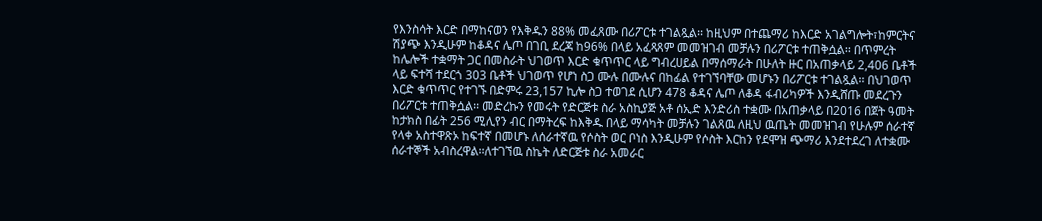የእንስሳት እርድ በማከናወን የእቅዱን 88% መፈጸሙ በሪፖርቱ ተገልጿል፡፡ ከዚህም በተጨማሪ ከእርድ አገልግሎት፣ከምርትና ሽያጭ እንዲሁም ከቆዳና ሌጦ በገቢ ደረጃ ከ96% በላይ አፈጻጸም መመዝገብ መቻሉን በሪፖርቱ ተጠቅሷል፡፡ በጥምረት ከሌሎች ተቋማት ጋር በመስራት ህገወጥ እርድ ቁጥጥር ላይ ግብረሀይል በማሰማራት በሁለት ዙር በአጠቃላይ 2,406 ቤቶች ላይ ፍተሻ ተደርጎ 303 ቤቶች ህገወጥ የሆነ ስጋ ሙሉ በሙሉና በከፊል የተገኘባቸው መሆኑን በሪፖርቱ ተገልጿል፡፡ በህገወጥ እርድ ቁጥጥር የተገኙ በድምሩ 23,157 ኪሎ ስጋ ተወገደ ሲሆን 478 ቆዳና ሌጦ ለቆዳ ፋብሪካዎች እንዲሸጡ መደረጉን በሪፖርቱ ተጠቅሷል፡፡ መድረኩን የመሩት የድርጅቱ ስራ አስኪያጅ አቶ ሰኢድ እንድሪስ ተቋሙ በአጠቃላይ በ2016 በጀት ዓመት ከታክስ በፊት 256 ሚሊየን ብር በማትረፍ ከእቅዱ በላይ ማሳካት መቻሉን ገልጸዉ ለዚህ ዉጤት መመዝገብ የሁሉም ሰራተኛ የላቀ አስተዋጽኦ ከፍተኛ በመሆኑ ለሰራተኛዉ የሶስት ወር ቦነስ እንዲሁም የሶስት እርከን የደሞዝ ጭማሪ እንደተደረገ ለተቋሙ ሰራተኞች አብስረዋል፡፡ለተገኘዉ ስኬት ለድርጅቱ ስራ አመራር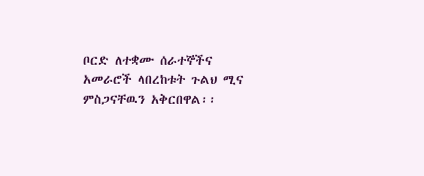ቦርድ ለተቋሙ ሰራተኞችና አመራሮች ላበረከቱት ጉልህ ሚና ምስጋናቸዉን አቅርበዋል፡፡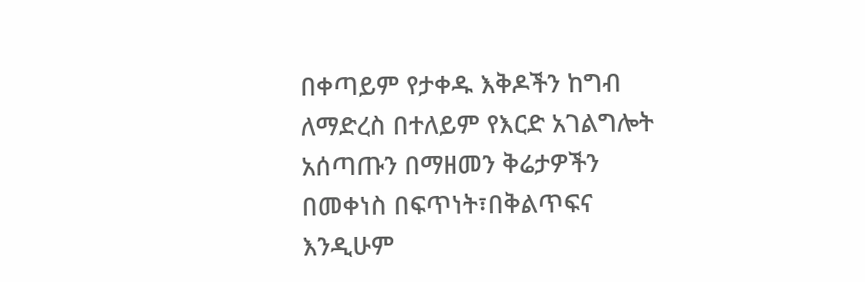በቀጣይም የታቀዱ እቅዶችን ከግብ ለማድረስ በተለይም የእርድ አገልግሎት አሰጣጡን በማዘመን ቅሬታዎችን በመቀነስ በፍጥነት፣በቅልጥፍና እንዲሁም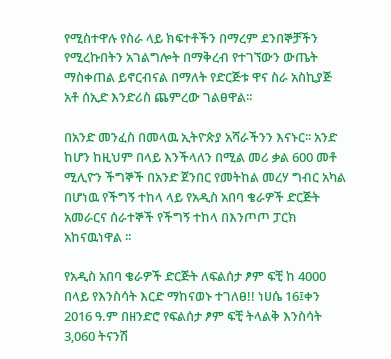የሚስተዋሉ የስራ ላይ ክፍተቶችን በማረም ደንበኞቻችን የሚረኩበትን አገልግሎት በማቅረብ የተገኘውን ውጤት ማስቀጠል ይኖርብናል በማለት የድርጅቱ ዋና ስራ አስኪያጅ አቶ ሰኢድ እንድሪስ ጨምረው ገልፀዋል፡፡

በአንድ መንፈስ በመላዉ ኢትዮጵያ አሻራችንን እናኑር፡፡ አንድ ከሆን ከዚህም በላይ እንችላለን በሚል መሪ ቃል 600 መቶ ሚሊዮን ችግኞች በአንድ ጀንበር የመትከል መረሃ ግብር አካል በሆነዉ የችግኝ ተከላ ላይ የአዲስ አበባ ቄራዎች ድርጅት አመራርና ሰራተኞች የችግኝ ተከላ በእንጦጦ ፓርክ አከናዉነዋል ፡፡

የአዲስ አበባ ቄራዎች ድርጅት ለፍልሰታ ፆም ፍቺ ከ 4000 በላይ የእንስሳት እርድ ማከናወኑ ተገለፀ!! ነሀሴ 16፤ቀን 2016 ዓ.ም በዘንድሮ የፍልሰታ ፆም ፍቺ ትላልቅ እንስሳት 3‚060 ትናንሽ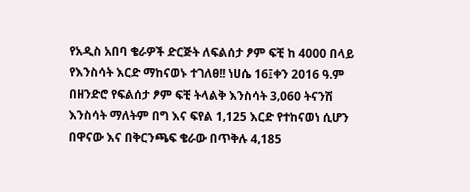የአዲስ አበባ ቄራዎች ድርጅት ለፍልሰታ ፆም ፍቺ ከ 4000 በላይ የእንስሳት እርድ ማከናወኑ ተገለፀ!! ነሀሴ 16፤ቀን 2016 ዓ.ም በዘንድሮ የፍልሰታ ፆም ፍቺ ትላልቅ እንስሳት 3‚060 ትናንሽ እንስሳት ማለትም በግ እና ፍየል 1‚125 እርድ የተከናወነ ሲሆን በዋናው እና በቅርንጫፍ ቄራው በጥቅሉ 4‚185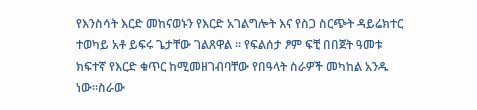የእንስሳት እርድ መከናወኑን የእርድ አገልግሎት እና የስጋ ስርጭት ዳይሬክተር ተወካይ አቶ ይፍሩ ጌታቸው ገልጸዋል ፡፡ የፍልሰታ ፆም ፍቺ በበጀት ዓመቱ ክፍተኛ የእርድ ቁጥር ከሚመዘገብባቸው የበዓላት ስራዎች መካከል አንዱ ነው፡፡ስራው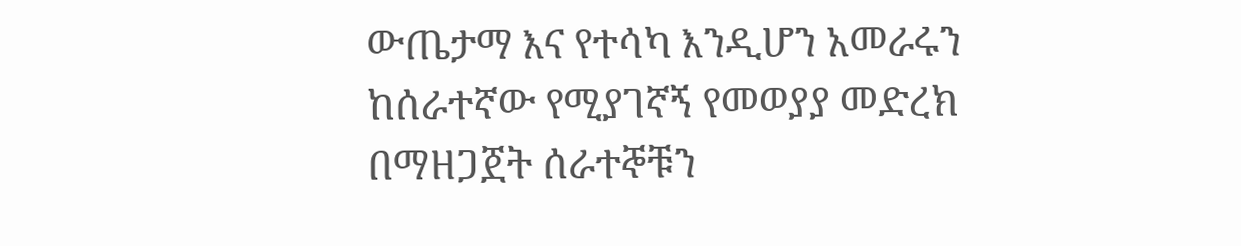ውጤታማ እና የተሳካ እንዲሆን አመራሩን ከሰራተኛው የሚያገኛኝ የመወያያ መድረክ በማዘጋጀት ሰራተኞቹን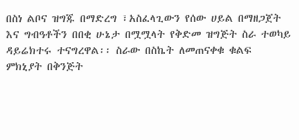በስነ ልቦና ዝግጁ በማድረግ ፣አስፈላጊውን የሰው ሀይል በማዘጋጀት እና ግብዓቶችን በበቂ ሁኔታ በሟሟላት የቅድመ ዝግጅት ስራ ተወካይ ዳይሬክተሩ ተናግረዋል፡፡ ስራው በስኬት ለመጠናቀቁ ቁልፍ ምክኒያት በቅንጅት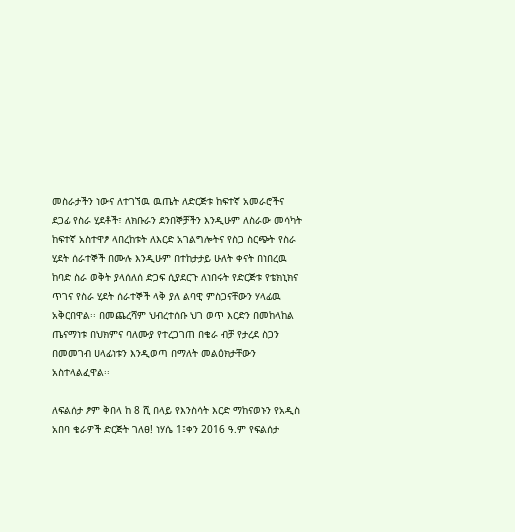መስራታችን ነውና ለተገኘዉ ዉጤት ለድርጅቱ ከፍተኛ አመራሮችና ደጋፊ የስራ ሂደቶች፣ ለክቡራን ደንበኞቻችን እንዲሁም ለስራው መሳካት ከፍተኛ አስተዋፆ ላበረከቱት ለእርድ አገልግሎትና የስጋ ስርጭት የስራ ሂደት ሰራተኞች በሙሉ እንዲሁም በተከታታይ ሁለት ቀናት በነበረዉ ከባድ ስራ ወቅት ያላሰለሰ ድጋፍ ሲያደርጉ ለነበሩት የድርጅቱ የቴክኒክና ጥገና የስራ ሂደት ሰራተኞች ላቅ ያለ ልባዊ ምስጋናቸውን ሃላፊዉ አቅርበዋል፡፡ በመጨረሻም ህብረተሰቡ ህገ ወጥ እርድን በመከላከል ጤናማነቱ በህክምና ባለሙያ የተረጋገጠ በቄራ ብቻ የታረደ ስጋን በመመገብ ሀላፊነቱን እንዲወጣ በማለት መልዕክታቸውን አስተላልፈዋል፡፡

ለፍልሰታ ፆም ቅበላ ከ 8 ሺ በላይ የእንስሳት እርድ ማከናወኑን የአዲስ አበባ ቄራዎች ድርጅት ገለፀ! ነሃሴ 1፤ቀን 2016 ዓ.ም የፍልሰታ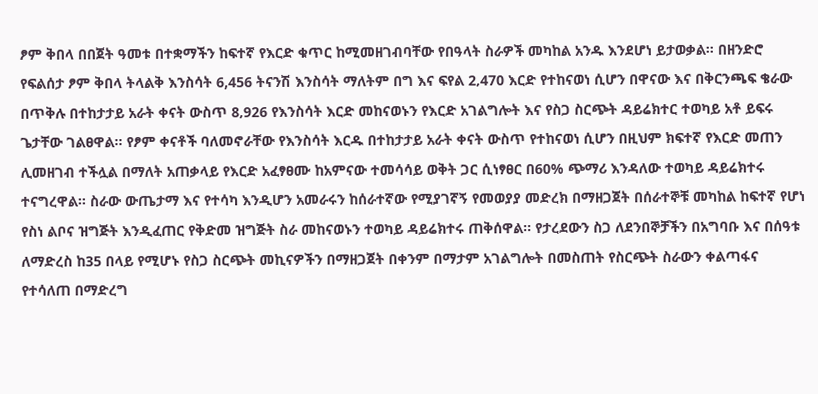ፆም ቅበላ በበጀት ዓመቱ በተቋማችን ከፍተኛ የእርድ ቁጥር ከሚመዘገብባቸው የበዓላት ስራዎች መካከል አንዱ እንደሆነ ይታወቃል፡፡ በዘንድሮ የፍልሰታ ፆም ቅበላ ትላልቅ እንስሳት 6,456 ትናንሽ እንስሳት ማለትም በግ እና ፍየል 2‚470 እርድ የተከናወነ ሲሆን በዋናው እና በቅርንጫፍ ቄራው በጥቅሉ በተከታታይ አራት ቀናት ውስጥ 8‚926 የእንስሳት እርድ መከናወኑን የእርድ አገልግሎት እና የስጋ ስርጭት ዳይሬክተር ተወካይ አቶ ይፍሩ ጌታቸው ገልፀዋል፡፡ የፆም ቀናቶች ባለመኖራቸው የእንስሳት እርዱ በተከታታይ አራት ቀናት ውስጥ የተከናወነ ሲሆን በዚህም ክፍተኛ የእርድ መጠን ሊመዘገብ ተችሏል በማለት አጠቃላይ የእርድ አፈፃፀሙ ከአምናው ተመሳሳይ ወቅት ጋር ሲነፃፀር በ60% ጭማሪ እንዳለው ተወካይ ዳይሬክተሩ ተናግረዋል፡፡ ስራው ውጤታማ እና የተሳካ እንዲሆን አመራሩን ከሰራተኛው የሚያገኛኝ የመወያያ መድረክ በማዘጋጀት በሰራተኞቹ መካከል ከፍተኛ የሆነ የስነ ልቦና ዝግጅት እንዲፈጠር የቅድመ ዝግጅት ስራ መከናወኑን ተወካይ ዳይሬክተሩ ጠቅሰዋል፡፡ የታረደውን ስጋ ለደንበኞቻችን በአግባቡ እና በሰዓቱ ለማድረስ ከ35 በላይ የሚሆኑ የስጋ ስርጭት መኪናዎችን በማዘጋጀት በቀንም በማታም አገልግሎት በመስጠት የስርጭት ስራውን ቀልጣፋና የተሳለጠ በማድረግ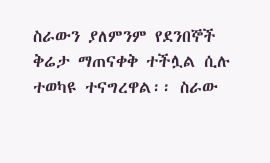ስራውን ያለምንም የደንበኞች ቅሬታ ማጠናቀቅ ተችሏል ሲሉ ተወካዩ ተናግረዋል፡፡ ስራው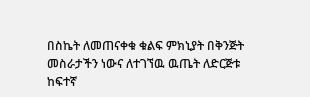በስኬት ለመጠናቀቁ ቁልፍ ምክኒያት በቅንጅት መስራታችን ነውና ለተገኘዉ ዉጤት ለድርጅቱ ከፍተኛ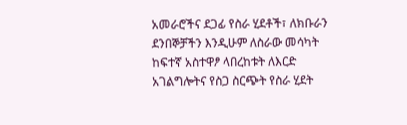አመራሮችና ደጋፊ የስራ ሂደቶች፣ ለክቡራን ደንበኞቻችን እንዲሁም ለስራው መሳካት ከፍተኛ አስተዋፆ ላበረከቱት ለእርድ አገልግሎትና የስጋ ስርጭት የስራ ሂደት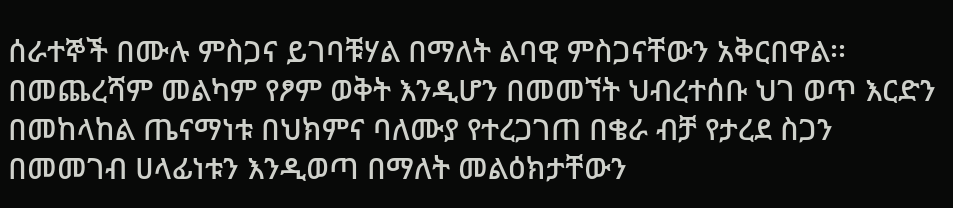ሰራተኞች በሙሉ ምስጋና ይገባቹሃል በማለት ልባዊ ምስጋናቸውን አቅርበዋል፡፡ በመጨረሻም መልካም የፆም ወቅት እንዲሆን በመመኘት ህብረተሰቡ ህገ ወጥ እርድን በመከላከል ጤናማነቱ በህክምና ባለሙያ የተረጋገጠ በቄራ ብቻ የታረደ ስጋን በመመገብ ሀላፊነቱን እንዲወጣ በማለት መልዕክታቸውን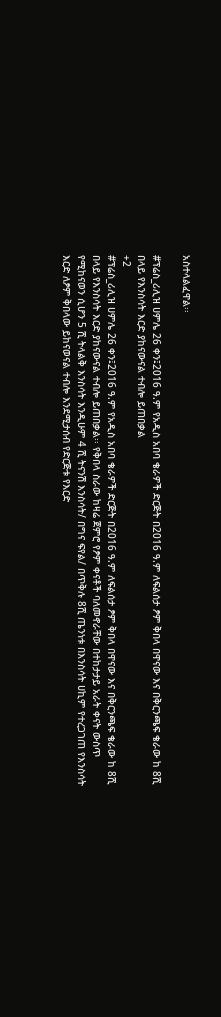አስተላልፈዋል፡፡

#ፕሬስ_ሪሊዝ ሀምሌ 26 ቀን፤2016 ዓ.ም የአዲስ አበባ ቄራዎች ድርጅት በ2016 ዓ.ም ለፍልሰታ ፆም ቅበላ በዋናው እና በቅርንጫፍ ቄራው ከ 8ሺ በላይ የእንስሳት እርድ ያከናውናል ተብሎ ይጠበቃል
+2
#ፕሬስ_ሪሊዝ ሀምሌ 26 ቀን፤2016 ዓ.ም የአዲስ አበባ ቄራዎች ድርጅት በ2016 ዓ.ም ለፍልሰታ ፆም ቅበላ በዋናው እና በቅርንጫፍ ቄራው ከ 8ሺ በላይ የእንስሳት እርድ ያከናውናል ተብሎ ይጠበቃል፡፡ የቅበላ ስራው ከዛሬ ጀምሮ የፆም ቀናቶች ባለመኖራቸው በተከታታይ አራት ቀናት ውስጥ የሚከናወን ሲሆን 5 ሺ ትላልቅ እንስሳት እንዲሁም 4 ሺ ትናንሽ እንስሳት/ በግና ፍየል/ በጥቅሉ 8ሺ ጤንነቱ በእንስሳት ሀኪም የተረጋገጠ የእንስሳት እርድ ለፆም ቅበላው ይከናወናል ተብሎ እንደሚታሰብ የድርጅቱ የእርድ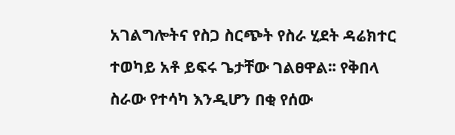አገልግሎትና የስጋ ስርጭት የስራ ሂደት ዳሬክተር ተወካይ አቶ ይፍሩ ጌታቸው ገልፀዋል፡፡ የቅበላ ስራው የተሳካ እንዲሆን በቂ የሰው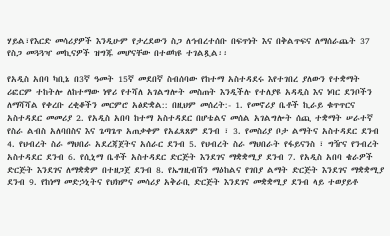ሃይል፣የእርድ መሳሪያዎች እንዲሁም የታረደውን ስጋ ለኅብረተሰቡ በፍጥነት እና በቅልጥፍና ለማሰራጨት 37 የስጋ መጓጓዣ መኪናዎች ዝግጁ መሆናቸው በተወካዩ ተገልጿል፡፡

የአዲስ አበባ ካቢኔ በ3ኛ ዓመት 15ኛ መደበኛ ስብሰባው የከተማ አስተዳደሩ እየተገበረ ያለውን የተቋማት ሪፎርም ተከትሎ ለከተማው ነዋሪ የተሻለ አገልግሎት መስጠት እንዲችሉ የተለያዩ አዳዲስ እና ነባር ደንቦችን ለማሻሻል የቀረቡ ረቂቆችን መርምሮ አፅድቋል:: በዚህም መሰረት:- 1. የመኖሪያ ቤቶች ኪራይ ቁጥጥርና አስተዳደር መመሪያ 2. የአዲስ አበባ ከተማ አስተዳደር በሆቴልና መሰል አገልግሎት ሰጪ ተቋማት ሠራተኛ የስራ ልብስ አለባበስና እና ጌጣጌጥ አጠቃቀም የአፈጻጸም ደንብ ፣ 3. የመስሪያ ቦታ ልማትና አስተዳደር ደንብ 4. የህብረት ስራ ማህበራ አደረጃጀትና አሰራር ደንብ 5. የህብረት ስራ ማህበራት የፋይናንስ ፣ ግዥና የንብረት አስተዳደር ደንብ 6. የሲኒማ ቤቶች አስተዳደር ድርጅት እንደገና ማቋቋሚያ ደንብ 7. የአዲስ አበባ ቄራዎች ድርጅት እንደገና ለማቋቋም በተዘጋጀ ደንብ 8. የኤግዚብሽን ማዕከልና የገበያ ልማት ድርጅት እንደገና ማቋቋሚያ ደንብ 9. የከነማ መድኃኒትና የህክምና መሳሪያ አቅራቢ ድርጅት እንደገና መቋቋሚያ ደንብ ላይ ተወያይቶ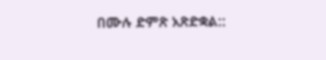በሙሉ ድምጽ አጽድቋል::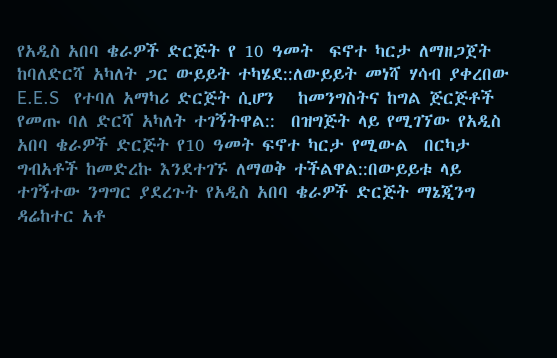የአዲስ አበባ ቄራዎች ድርጅት የ 10 ዓመት  ፍኖተ ካርታ ለማዘጋጀት  ከባለድርሻ አካለት ጋር ውይይት ተካሄደ::ለውይይት መነሻ ሃሳብ ያቀረበው E.E.S   የተባለ አማካሪ ድርጅት ሲሆን   ከመንግስትና ከግል ጅርጅቶች የመጡ ባለ ድርሻ አካለት ተገኝትዋል::  በዝግጅት ላይ የሚገኘው የአዲስ አበባ ቄራዎች ድርጅት የ10 ዓመት ፍኖተ ካርታ የሚውል  በርካታ ግብአቶች ከመድረኩ እንደተገኙ ለማወቅ ተችልዋል::በውይይቱ ላይ ተገኝተው ንግግር ያደረጉት የአዲስ አበባ ቄራዎች ድርጅት ማኔጂንግ ዳሬከተር አቶ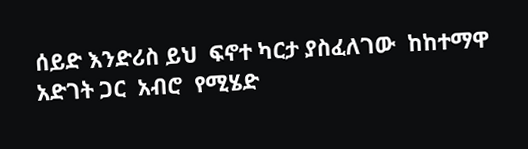ሰይድ እንድሪስ ይህ  ፍኖተ ካርታ ያስፈለገው  ከከተማዋ አድገት ጋር  አብሮ  የሚሄድ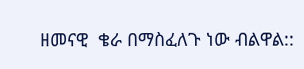ዘመናዊ  ቄራ በማስፈለጉ ነው ብልዋል::